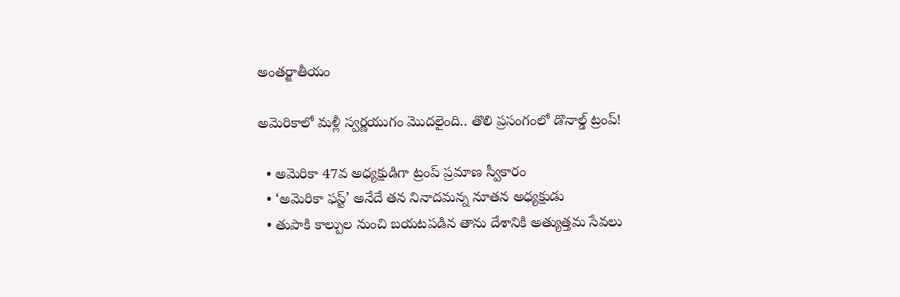అంతర్జాతీయం

అమెరికాలో మళ్లీ స్వర్ణయుగం మొదలైంది.. తొలి ప్రసంగంలో డొనాల్డ్ ట్రంప్!

  • అమెరికా 47వ అధ్యక్షుడిగా ట్రంప్ ప్రమాణ స్వీకారం
  • ‘అమెరికా ఫస్ట్’ అనేదే తన నినాదమన్న నూతన అధ్యక్షుడు
  • తుపాకి కాల్పుల నుంచి బయటపడిన తాను దేశానికి అత్యుత్తమ సేవలు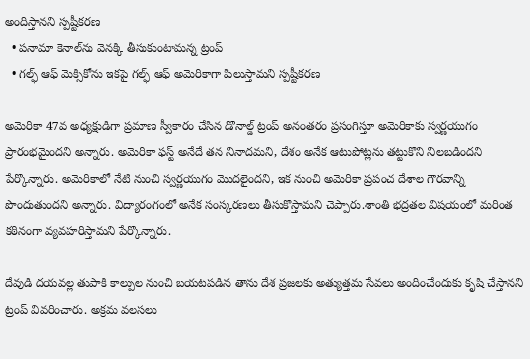అందిస్తానని స్పష్టీకరణ
  • పనామా కెనాల్‌ను వెనక్కి తీసుకుంటామన్న ట్రంప్
  • గల్ఫ్ ఆఫ్ మెక్సికోను ఇకపై గల్ఫ్ ఆఫ్ అమెరికాగా పిలుస్తామని స్పష్టీకరణ

అమెరికా 47వ అధ్యక్షుడిగా ప్రమాణ స్వీకారం చేసిన డొనాల్డ్ ట్రంప్ అనంతరం ప్రసంగిస్తూ అమెరికాకు స్వర్ణయుగం ప్రారంభమైందని అన్నారు. అమెరికా ఫస్ట్ అనేదే తన నినాదమని, దేశం అనేక ఆటుపోట్లను తట్టుకొని నిలబడిందని పేర్కొన్నారు. అమెరికాలో నేటి నుంచి స్వర్ణయుగం మొదలైందని, ఇక నుంచి అమెరికా ప్రపంచ దేశాల గౌరవాన్ని పొందుతుందని అన్నారు. విద్యారంగంలో అనేక సంస్కరణలు తీసుకొస్తామని చెప్పారు.శాంతి భద్రతల విషయంలో మరింత కఠినంగా వ్యవహరిస్తామని పేర్కొన్నారు.

దేవుడి దయవల్ల తుపాకి కాల్పుల నుంచి బయటపడిన తాను దేశ ప్రజలకు అత్యుత్తమ సేవలు అందించేందుకు కృషి చేస్తానని ట్రంప్ వివరించారు. అక్రమ వలసలు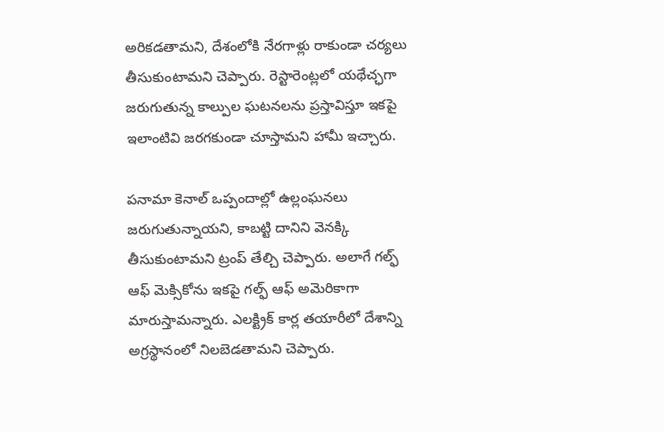అరికడతామని, దేశంలోకి నేరగాళ్లు రాకుండా చర్యలు తీసుకుంటామని చెప్పారు. రెస్టారెంట్లలో యథేచ్ఛగా జరుగుతున్న కాల్పుల ఘటనలను ప్రస్తావిస్తూ ఇకపై ఇలాంటివి జరగకుండా చూస్తామని హామీ ఇచ్చారు.

పనామా కెనాల్ ఒప్పందాల్లో ఉల్లంఘనలు జరుగుతున్నాయని, కాబట్టి దానిని వెనక్కి తీసుకుంటామని ట్రంప్ తేల్చి చెప్పారు. అలాగే గల్ఫ్ ఆఫ్ మెక్సికోను ఇకపై గల్ఫ్ ఆఫ్ అమెరికాగా మారుస్తామన్నారు. ఎలక్ట్రిక్ కార్ల తయారీలో దేశాన్ని అగ్రస్థానంలో నిలబెడతామని చెప్పారు.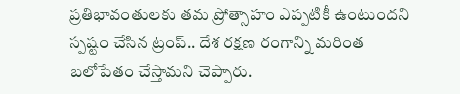ప్రతిభావంతులకు తమ ప్రోత్సాహం ఎప్పటికీ ఉంటుందని స్పష్టం చేసిన ట్రంప్.. దేశ రక్షణ రంగాన్ని మరింత బలోపేతం చేస్తామని చెప్పారు.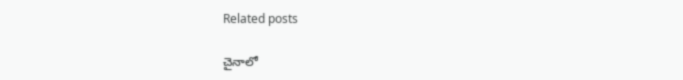Related posts

చైనాలో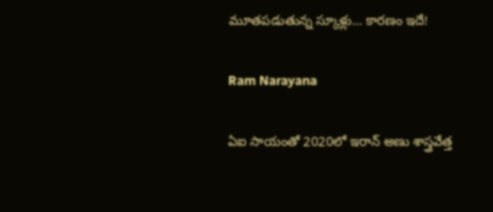మూతపడుతున్న స్కూళ్లు… కారణం ఇదే!

Ram Narayana

ఏఐ సాయంతో 2020లో ఇరాన్ అణు శాస్త్రవేత్త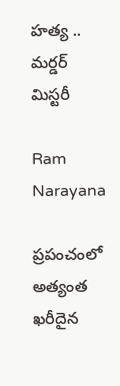హత్య .. మర్డర్ మిస్టరీ

Ram Narayana

ప్రపంచంలో అత్యంత ఖరీదైన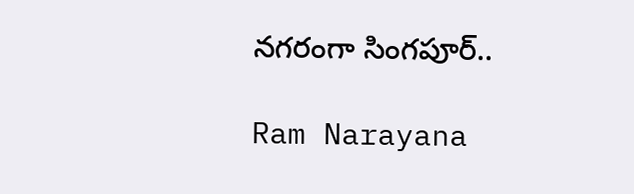నగరంగా సింగపూర్..

Ram Narayana